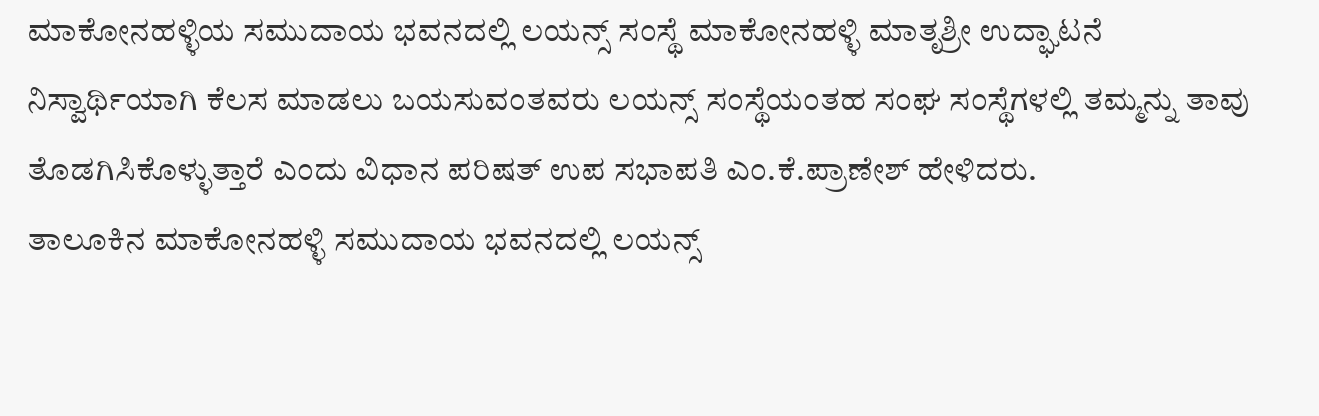ಮಾಕೋನಹಳ್ಳಿಯ ಸಮುದಾಯ ಭವನದಲ್ಲಿ ಲಯನ್ಸ್ ಸಂಸ್ಥೆ ಮಾಕೋನಹಳ್ಳಿ ಮಾತೃಶ್ರೀ ಉದ್ಘಾಟನೆ
ನಿಸ್ವಾರ್ಥಿಯಾಗಿ ಕೆಲಸ ಮಾಡಲು ಬಯಸುವಂತವರು ಲಯನ್ಸ್ ಸಂಸ್ಥೆಯಂತಹ ಸಂಘ ಸಂಸ್ಥೆಗಳಲ್ಲಿ ತಮ್ಮನ್ನು ತಾವು ತೊಡಗಿಸಿಕೊಳ್ಳುತ್ತಾರೆ ಎಂದು ವಿಧಾನ ಪರಿಷತ್ ಉಪ ಸಭಾಪತಿ ಎಂ.ಕೆ.ಪ್ರಾಣೇಶ್ ಹೇಳಿದರು.
ತಾಲೂಕಿನ ಮಾಕೋನಹಳ್ಳಿ ಸಮುದಾಯ ಭವನದಲ್ಲಿ ಲಯನ್ಸ್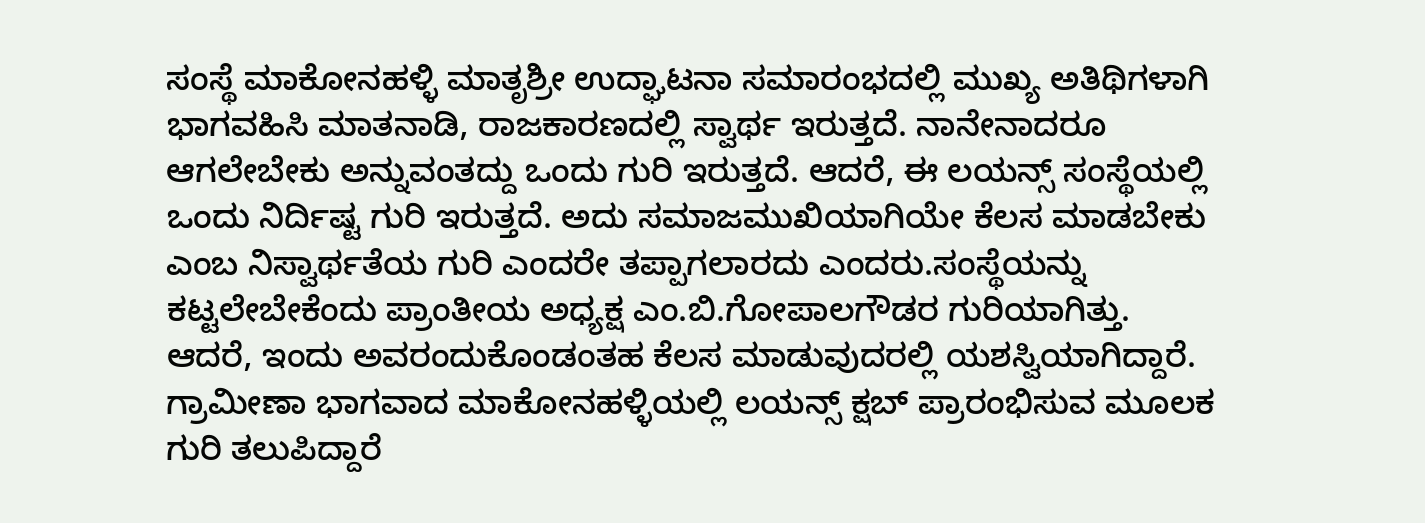ಸಂಸ್ಥೆ ಮಾಕೋನಹಳ್ಳಿ ಮಾತೃಶ್ರೀ ಉದ್ಘಾಟನಾ ಸಮಾರಂಭದಲ್ಲಿ ಮುಖ್ಯ ಅತಿಥಿಗಳಾಗಿ ಭಾಗವಹಿಸಿ ಮಾತನಾಡಿ, ರಾಜಕಾರಣದಲ್ಲಿ ಸ್ವಾರ್ಥ ಇರುತ್ತದೆ. ನಾನೇನಾದರೂ ಆಗಲೇಬೇಕು ಅನ್ನುವಂತದ್ದು ಒಂದು ಗುರಿ ಇರುತ್ತದೆ. ಆದರೆ, ಈ ಲಯನ್ಸ್ ಸಂಸ್ಥೆಯಲ್ಲಿ ಒಂದು ನಿರ್ದಿಷ್ಟ ಗುರಿ ಇರುತ್ತದೆ. ಅದು ಸಮಾಜಮುಖಿಯಾಗಿಯೇ ಕೆಲಸ ಮಾಡಬೇಕು ಎಂಬ ನಿಸ್ವಾರ್ಥತೆಯ ಗುರಿ ಎಂದರೇ ತಪ್ಪಾಗಲಾರದು ಎಂದರು.ಸಂಸ್ಥೆಯನ್ನು ಕಟ್ಟಲೇಬೇಕೆಂದು ಪ್ರಾಂತೀಯ ಅಧ್ಯಕ್ಷ ಎಂ.ಬಿ.ಗೋಪಾಲಗೌಡರ ಗುರಿಯಾಗಿತ್ತು. ಆದರೆ, ಇಂದು ಅವರಂದುಕೊಂಡಂತಹ ಕೆಲಸ ಮಾಡುವುದರಲ್ಲಿ ಯಶಸ್ವಿಯಾಗಿದ್ದಾರೆ. ಗ್ರಾಮೀಣಾ ಭಾಗವಾದ ಮಾಕೋನಹಳ್ಳಿಯಲ್ಲಿ ಲಯನ್ಸ್ ಕ್ಷಬ್ ಪ್ರಾರಂಭಿಸುವ ಮೂಲಕ ಗುರಿ ತಲುಪಿದ್ದಾರೆ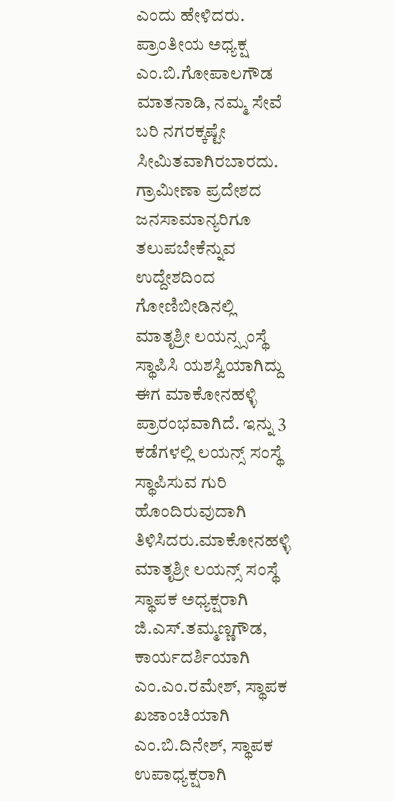ಎಂದು ಹೇಳಿದರು. ಪ್ರಾಂತೀಯ ಅಧ್ಯಕ್ಷ ಎಂ.ಬಿ.ಗೋಪಾಲಗೌಡ ಮಾತನಾಡಿ, ನಮ್ಮ ಸೇವೆ ಬರಿ ನಗರಕ್ಕಷ್ಟೇ ಸೀಮಿತವಾಗಿರಬಾರದು. ಗ್ರಾಮೀಣಾ ಪ್ರದೇಶದ ಜನಸಾಮಾನ್ಯರಿಗೂ ತಲುಪಬೇಕೆನ್ನುವ ಉದ್ದೇಶದಿಂದ ಗೋಣಿಬೀಡಿನಲ್ಲಿ ಮಾತೃಶ್ರೀ ಲಯನ್ಸ್ಸಂಸ್ಥೆ ಸ್ಥಾಪಿಸಿ ಯಶಸ್ವಿಯಾಗಿದ್ದು ಈಗ ಮಾಕೋನಹಳ್ಳಿ ಪ್ರಾರಂಭವಾಗಿದೆ. ಇನ್ನು 3 ಕಡೆಗಳಲ್ಲಿ ಲಯನ್ಸ್ ಸಂಸ್ಥೆ ಸ್ಥಾಪಿಸುವ ಗುರಿ ಹೊಂದಿರುವುದಾಗಿ ತಿಳಿಸಿದರು.ಮಾಕೋನಹಳ್ಳಿ ಮಾತೃಶ್ರೀ ಲಯನ್ಸ್ ಸಂಸ್ಥೆ ಸ್ಥಾಪಕ ಅಧ್ಯಕ್ಷರಾಗಿ ಜಿ.ಎಸ್.ತಮ್ಮಣ್ಣಗೌಡ, ಕಾರ್ಯದರ್ಶಿಯಾಗಿ ಎಂ.ಎಂ.ರಮೇಶ್, ಸ್ಥಾಪಕ ಖಜಾಂಚಿಯಾಗಿ ಎಂ.ಬಿ.ದಿನೇಶ್, ಸ್ಥಾಪಕ ಉಪಾಧ್ಯಕ್ಷರಾಗಿ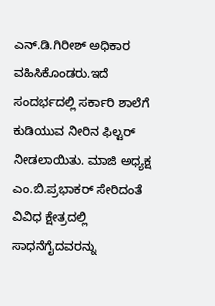ಎನ್.ಡಿ.ಗಿರೀಶ್ ಅಧಿಕಾರ ವಹಿಸಿಕೊಂಡರು.ಇದೆ ಸಂದರ್ಭದಲ್ಲಿ ಸರ್ಕಾರಿ ಶಾಲೆಗೆ ಕುಡಿಯುವ ನೀರಿನ ಫಿಲ್ಟರ್ ನೀಡಲಾಯಿತು. ಮಾಜಿ ಅಧ್ಯಕ್ಷ ಎಂ.ಬಿ.ಪ್ರಭಾಕರ್ ಸೇರಿದಂತೆ ವಿವಿಧ ಕ್ಷೇತ್ರದಲ್ಲಿ ಸಾಧನೆಗೈದವರನ್ನು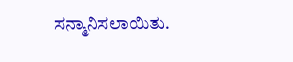ಸನ್ಮಾನಿಸಲಾಯಿತು.